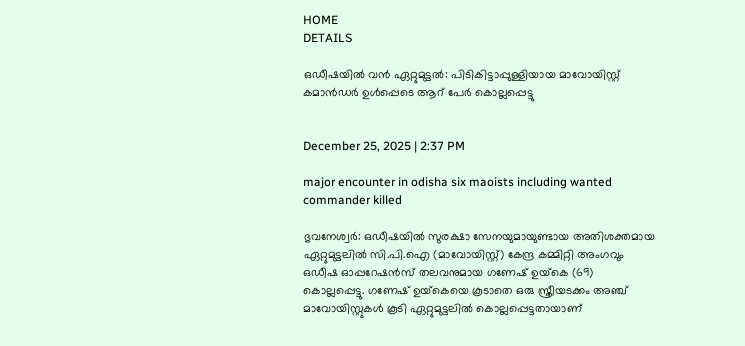HOME
DETAILS

ഒഡീഷയിൽ വൻ ഏറ്റുമുട്ടൽ: പിടികിട്ടാപ്പുള്ളിയായ മാവോയിസ്റ്റ് കമാൻഡർ ഉൾപ്പെടെ ആറ് പേർ കൊല്ലപ്പെട്ടു


December 25, 2025 | 2:37 PM

major encounter in odisha six maoists including wanted commander killed

ഭുവനേശ്വർ: ഒഡീഷയിൽ സുരക്ഷാ സേനയുമായുണ്ടായ അതിശക്തമായ ഏറ്റുമുട്ടലിൽ സി.പി.ഐ (മാവോയിസ്റ്റ്) കേന്ദ്ര കമ്മിറ്റി അംഗവും ഒഡീഷ ഓപ്പറേഷൻസ് തലവനുമായ ഗണേഷ് ഉയ്‌കെ (69) കൊല്ലപ്പെട്ടു. ഗണേഷ് ഉയ്‌കെയെ കൂടാതെ ഒരു സ്ത്രീയടക്കം അഞ്ച് മാവോയിസ്റ്റുകൾ കൂടി ഏറ്റുമുട്ടലിൽ കൊല്ലപ്പെട്ടതായാണ്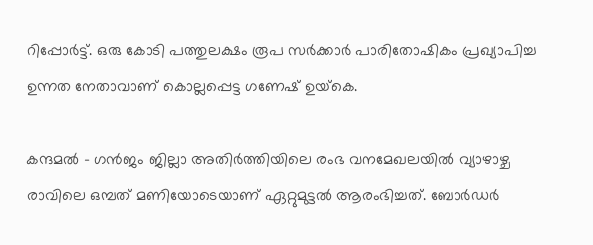റിപ്പോർട്ട്. ഒരു കോടി പത്തുലക്ഷം രൂപ സർക്കാർ പാരിതോഷികം പ്രഖ്യാപിച്ച ഉന്നത നേതാവാണ് കൊല്ലപ്പെട്ട ഗണേഷ് ഉയ്‌കെ.

കന്ദമൽ - ഗൻജം ജില്ലാ അതിർത്തിയിലെ രംഭ വനമേഖലയിൽ വ്യാഴാഴ്ച രാവിലെ ഒമ്പത് മണിയോടെയാണ് ഏറ്റുമുട്ടൽ ആരംഭിച്ചത്. ബോർഡർ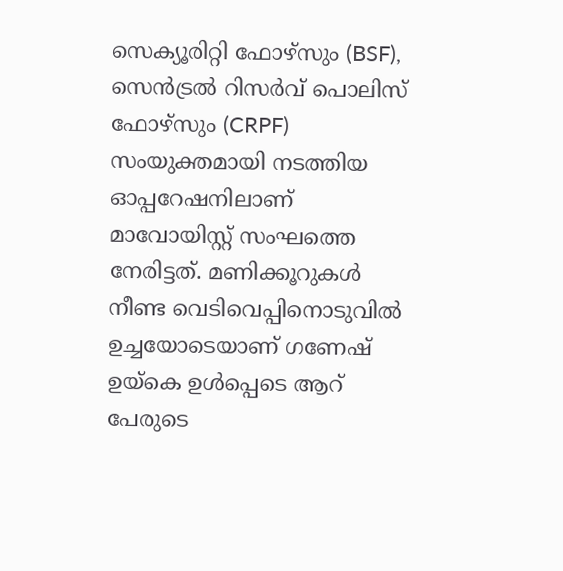സെക്യൂരിറ്റി ഫോഴ്‌സും (BSF), സെൻട്രൽ റിസർവ് പൊലിസ് ഫോഴ്‌സും (CRPF) സംയുക്തമായി നടത്തിയ ഓപ്പറേഷനിലാണ് മാവോയിസ്റ്റ് സംഘത്തെ നേരിട്ടത്. മണിക്കൂറുകൾ നീണ്ട വെടിവെപ്പിനൊടുവിൽ ഉച്ചയോടെയാണ് ഗണേഷ് ഉയ്‌കെ ഉൾപ്പെടെ ആറ് പേരുടെ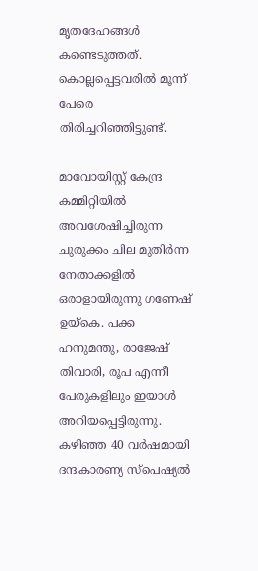മൃതദേഹങ്ങൾ കണ്ടെടുത്തത്. കൊല്ലപ്പെട്ടവരിൽ മൂന്ന് പേരെ തിരിച്ചറിഞ്ഞിട്ടുണ്ട്.

മാവോയിസ്റ്റ് കേന്ദ്ര കമ്മിറ്റിയിൽ അവശേഷിച്ചിരുന്ന ചുരുക്കം ചില മുതിർന്ന നേതാക്കളിൽ ഒരാളായിരുന്നു ഗണേഷ് ഉയ്‌കെ. പക്ക ഹനുമന്തു, രാജേഷ് തിവാരി, രൂപ എന്നീ പേരുകളിലും ഇയാൾ അറിയപ്പെട്ടിരുന്നു. കഴിഞ്ഞ 40 വർഷമായി ദന്ദകാരണ്യ സ്പെഷ്യൽ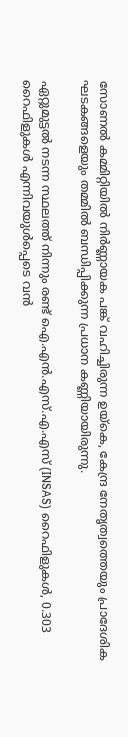സോണൽ കമ്മിറ്റിയിൽ നിർണ്ണായക പങ്ക് വഹിച്ചിരുന്ന ഉയ്‌കെ, കേന്ദ്ര നേതൃത്വത്തെയും പ്രാദേശിക ഘടകങ്ങളെയും തമ്മിൽ ബന്ധിപ്പിക്കുന്ന പ്രധാന കണ്ണിയായിരുന്നു.

ഏറ്റുമുട്ടൽ നടന്ന സ്ഥലത്ത് നിന്നും രണ്ട് ഐ.എൻ.എസ്.എ.എസ് (INSAS) റൈഫിളുകൾ, 0.303 റൈഫിളുകൾ എന്നിവയുൾപ്പെടെ വൻ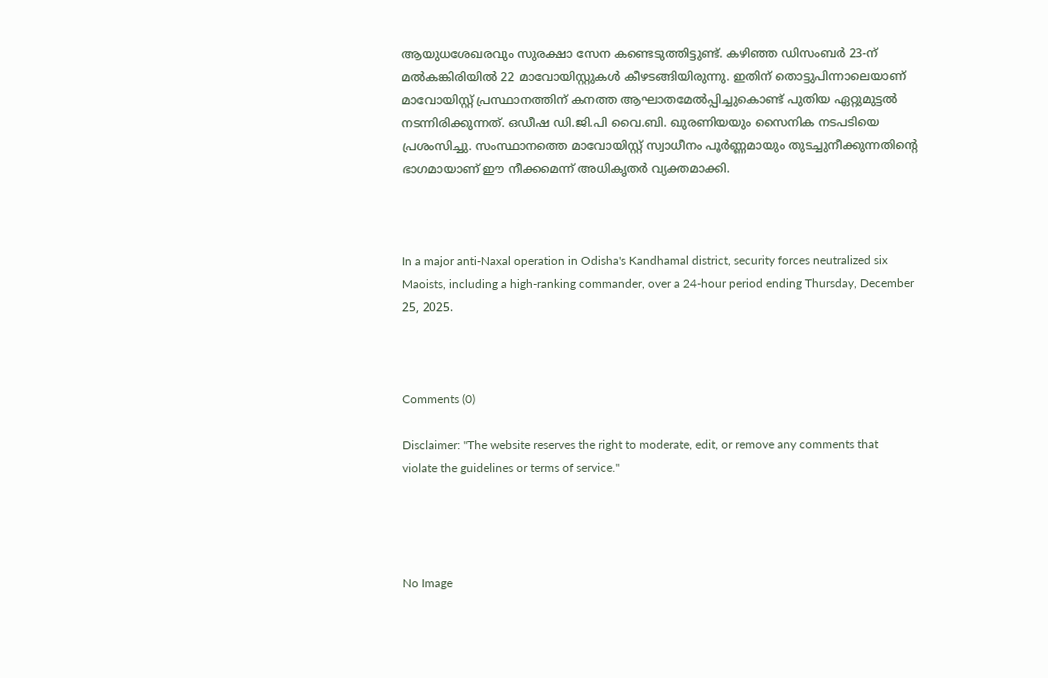ആയുധശേഖരവും സുരക്ഷാ സേന കണ്ടെടുത്തിട്ടുണ്ട്. കഴിഞ്ഞ ഡിസംബർ 23-ന് മൽകങ്കിരിയിൽ 22 മാവോയിസ്റ്റുകൾ കീഴടങ്ങിയിരുന്നു. ഇതിന് തൊട്ടുപിന്നാലെയാണ് മാവോയിസ്റ്റ് പ്രസ്ഥാനത്തിന് കനത്ത ആഘാതമേൽപ്പിച്ചുകൊണ്ട് പുതിയ ഏറ്റുമുട്ടൽ നടന്നിരിക്കുന്നത്. ഒഡീഷ ഡി.ജി.പി വൈ.ബി. ഖുരണിയയും സൈനിക നടപടിയെ പ്രശംസിച്ചു. സംസ്ഥാനത്തെ മാവോയിസ്റ്റ് സ്വാധീനം പൂർണ്ണമായും തുടച്ചുനീക്കുന്നതിന്റെ ഭാഗമായാണ് ഈ നീക്കമെന്ന് അധികൃതർ വ്യക്തമാക്കി.



In a major anti-Naxal operation in Odisha's Kandhamal district, security forces neutralized six Maoists, including a high-ranking commander, over a 24-hour period ending Thursday, December 25, 2025.



Comments (0)

Disclaimer: "The website reserves the right to moderate, edit, or remove any comments that violate the guidelines or terms of service."




No Image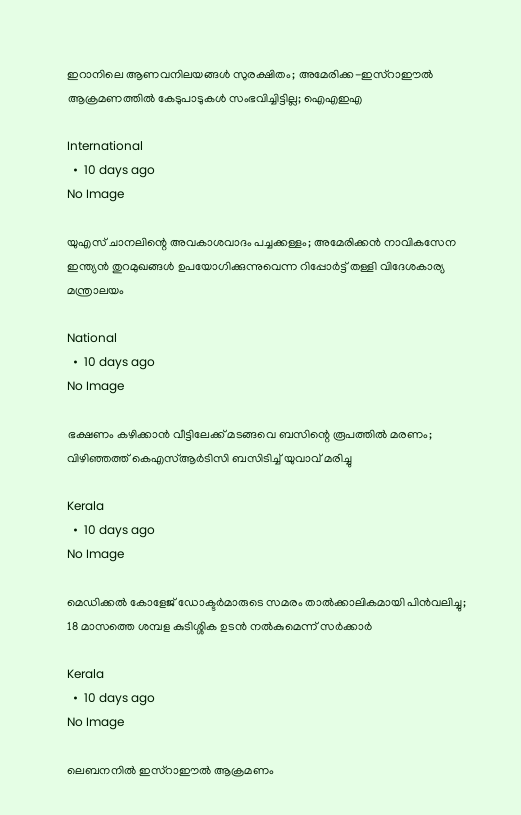ഇറാനിലെ ആണവനിലയങ്ങൾ സുരക്ഷിതം; അമേരിക്ക-ഇസ്റാഈൽ ആക്രമണത്തിൽ കേടുപാടുകൾ സംഭവിച്ചിട്ടില്ല; ഐഎഇഎ

International
  •  10 days ago
No Image

യുഎസ് ചാനലിന്റെ അവകാശവാദം പച്ചക്കള്ളം; അമേരിക്കൻ നാവികസേന ഇന്ത്യൻ തുറമുഖങ്ങൾ ഉപയോഗിക്കുന്നുവെന്ന റിപ്പോർട്ട് തള്ളി വിദേശകാര്യ മന്ത്രാലയം

National
  •  10 days ago
No Image

ഭക്ഷണം കഴിക്കാൻ വീട്ടിലേക്ക് മടങ്ങവെ ബസിന്റെ രൂപത്തിൽ മരണം; വിഴിഞ്ഞത്ത് കെഎസ്ആർടിസി ബസിടിച്ച് യുവാവ് മരിച്ചു

Kerala
  •  10 days ago
No Image

മെഡിക്കൽ കോളേജ് ഡോക്ടർമാരുടെ സമരം താൽക്കാലികമായി പിൻവലിച്ചു; 18 മാസത്തെ ശമ്പള കുടിശ്ശിക ഉടൻ നൽകുമെന്ന് സർക്കാർ

Kerala
  •  10 days ago
No Image

ലെബനനിൽ ഇസ്റാഈൽ ആക്രമണം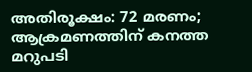അതിരൂക്ഷം: 72 മരണം; ആക്രമണത്തിന് കനത്ത മറുപടി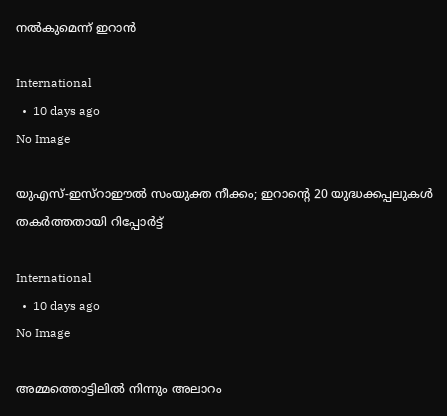നൽകുമെന്ന് ഇറാൻ

International
  •  10 days ago
No Image

യുഎസ്-ഇസ്റാഈൽ സംയുക്ത നീക്കം; ഇറാന്റെ 20 യുദ്ധക്കപ്പലുകൾ തകർത്തതായി റിപ്പോർട്ട്

International
  •  10 days ago
No Image

അമ്മത്തൊട്ടിലിൽ നിന്നും അലാറം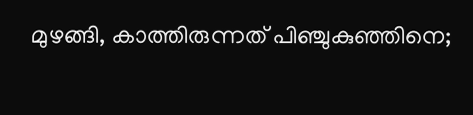മുഴങ്ങി, കാത്തിരുന്നത് പിഞ്ചുകുഞ്ഞിനെ;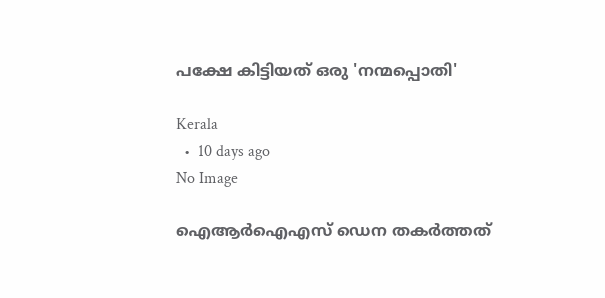പക്ഷേ കിട്ടിയത് ഒരു 'നന്മപ്പൊതി'

Kerala
  •  10 days ago
No Image

ഐആർഐഎസ് ഡെന തകർത്തത്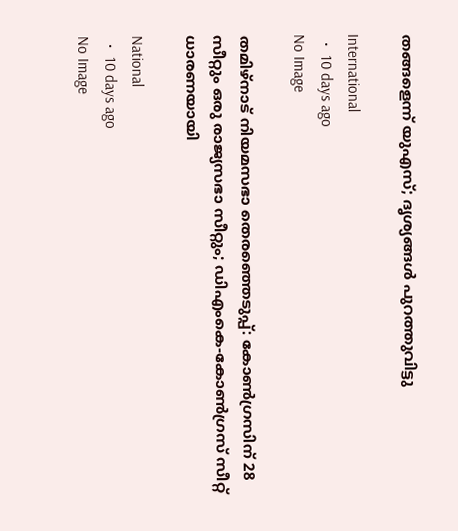തങ്ങളെന്ന് യുഎസ്; ദൃശ്യങ്ങൾ പുറത്തുവിട്ടു

International
  •  10 days ago
No Image

തമിഴ്നാട് നിയമസഭാ തെരഞ്ഞെടുപ്പ്: കോൺഗ്രസിന് 28 സീറ്റും ഒരു രാജ്യസഭാ സീറ്റും; ഡിഎംകെ-കോൺഗ്രസ് സീറ്റ് ധാരണയായി

National
  •  10 days ago
No Image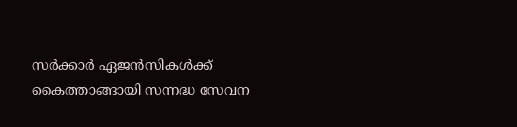സര്‍ക്കാര്‍ ഏജന്‍സികള്‍ക്ക് കൈത്താങ്ങായി സന്നദ്ധ സേവന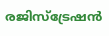രജിസ്‌ട്രേഷന്‍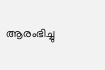ആരംഭിച്ചു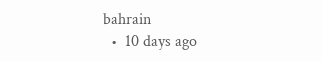bahrain
  •  10 days ago